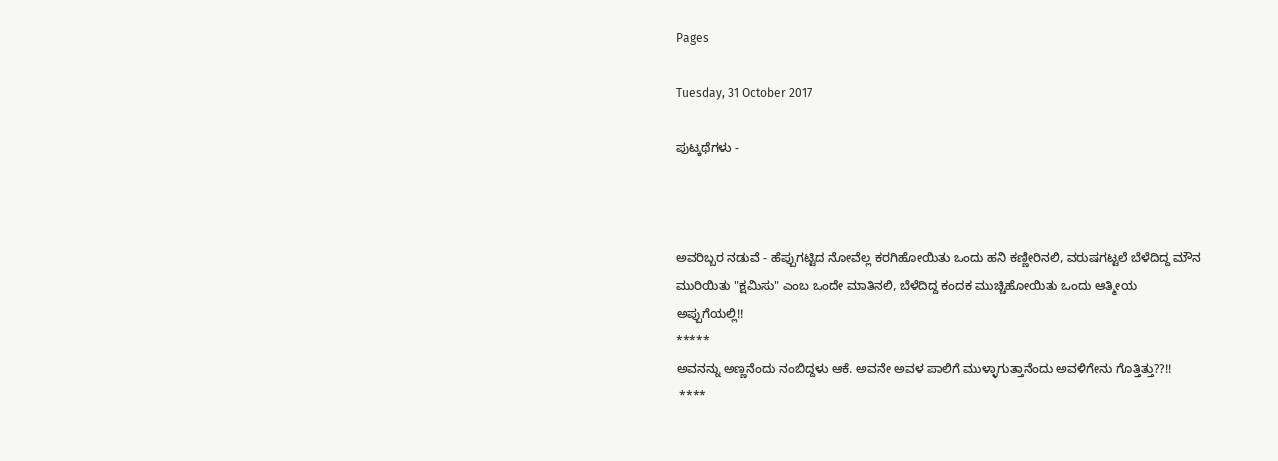Pages

Tuesday, 31 October 2017

ಪುಟ್ಕಥೆಗಳು -



ಅವರಿಬ್ಬರ ನಡುವೆ - ಹೆಪ್ಪುಗಟ್ಟಿದ ನೋವೆಲ್ಲ ಕರಗಿಹೋಯಿತು ಒಂದು ಹನಿ ಕಣ್ಣೀರಿನಲಿ, ವರುಷಗಟ್ಟಲೆ ಬೆಳೆದಿದ್ದ ಮೌನ ಮುರಿಯಿತು "ಕ್ಷಮಿಸು" ಎಂಬ ಒಂದೇ ಮಾತಿನಲಿ, ಬೆಳೆದಿದ್ದ ಕಂದಕ ಮುಚ್ಚಿಹೋಯಿತು ಒಂದು ಆತ್ಮೀಯ ಅಪ್ಪುಗೆಯಲ್ಲಿ!!
*****
ಅವನನ್ನು ಅಣ್ಣನೆಂದು ನಂಬಿದ್ದಳು ಆಕೆ. ಅವನೇ ಅವಳ ಪಾಲಿಗೆ ಮುಳ್ಳಾಗುತ್ತಾನೆಂದು ಅವಳಿಗೇನು ಗೊತ್ತಿತ್ತು??!!
 ****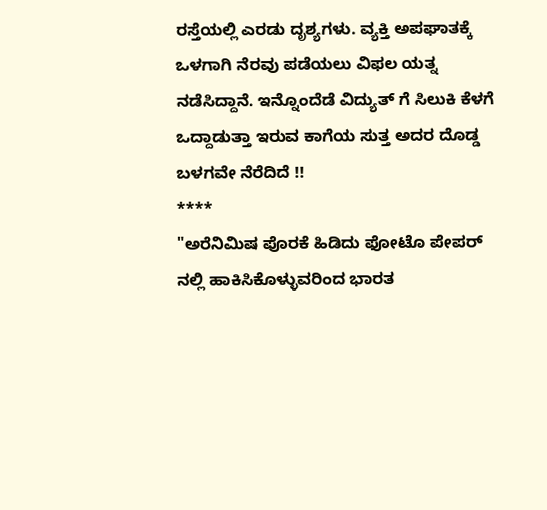ರಸ್ತೆಯಲ್ಲಿ ಎರಡು ದೃಶ್ಯಗಳು. ವ್ಯಕ್ತಿ ಅಪಘಾತಕ್ಕೆ ಒಳಗಾಗಿ ನೆರವು ಪಡೆಯಲು ವಿಫಲ ಯತ್ನ ನಡೆಸಿದ್ದಾನೆ. ಇನ್ನೊಂದೆಡೆ ವಿದ್ಯುತ್ ಗೆ ಸಿಲುಕಿ ಕೆಳಗೆ ಒದ್ದಾಡುತ್ತಾ ಇರುವ ಕಾಗೆಯ ಸುತ್ತ ಅದರ ದೊಡ್ಡ ಬಳಗವೇ ನೆರೆದಿದೆ !!
****
"ಅರೆನಿಮಿಷ ಪೊರಕೆ ಹಿಡಿದು ಫೋಟೊ ಪೇಪರ್ ನಲ್ಲಿ ಹಾಕಿಸಿಕೊಳ್ಳುವರಿಂದ ಭಾರತ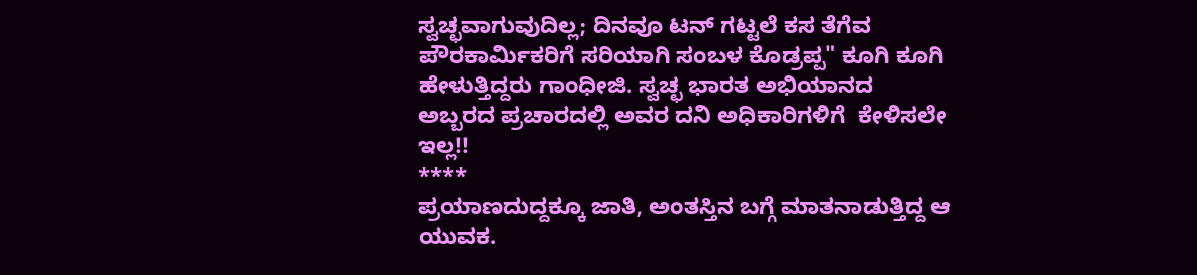ಸ್ವಚ್ಛವಾಗುವುದಿಲ್ಲ; ದಿನವೂ ಟನ್ ಗಟ್ಟಲೆ ಕಸ ತೆಗೆವ ಪೌರಕಾರ್ಮಿಕರಿಗೆ ಸರಿಯಾಗಿ ಸಂಬಳ ಕೊಡ್ರಪ್ಪ" ಕೂಗಿ ಕೂಗಿ ಹೇಳುತ್ತಿದ್ದರು ಗಾಂಧೀಜಿ. ಸ್ವಚ್ಛ ಭಾರತ ಅಭಿಯಾನದ ಅಬ್ಬರದ ಪ್ರಚಾರದಲ್ಲಿ ಅವರ ದನಿ ಅಧಿಕಾರಿಗಳಿಗೆ  ಕೇಳಿಸಲೇ ಇಲ್ಲ!!
****
ಪ್ರಯಾಣದುದ್ದಕ್ಕೂ ಜಾತಿ, ಅಂತಸ್ತಿನ ಬಗ್ಗೆ ಮಾತನಾಡುತ್ತಿದ್ದ ಆ ಯುವಕ.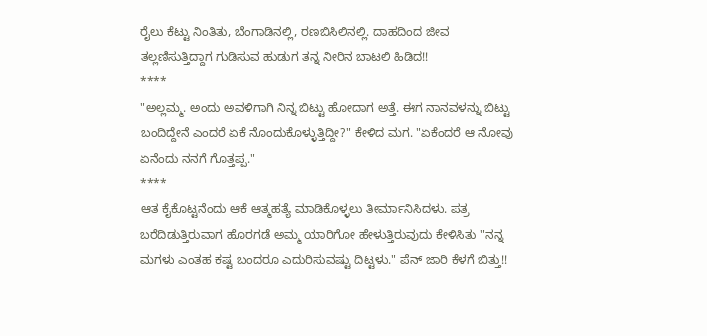ರೈಲು ಕೆಟ್ಟು ನಿಂತಿತು, ಬೆಂಗಾಡಿನಲ್ಲಿ, ರಣಬಿಸಿಲಿನಲ್ಲಿ. ದಾಹದಿಂದ ಜೀವ ತಲ್ಲಣಿಸುತ್ತಿದ್ದಾಗ ಗುಡಿಸುವ ಹುಡುಗ ತನ್ನ ನೀರಿನ ಬಾಟಲಿ ಹಿಡಿದ!!
****
"ಅಲ್ಲಮ್ಮ. ಅಂದು ಅವಳಿಗಾಗಿ ನಿನ್ನ ಬಿಟ್ಟು ಹೋದಾಗ ಅತ್ತೆ. ಈಗ ನಾನವಳನ್ನು ಬಿಟ್ಟು ಬಂದಿದ್ದೇನೆ ಎಂದರೆ ಏಕೆ ನೊಂದುಕೊಳ್ಳುತ್ತಿದ್ದೀ?" ಕೇಳಿದ ಮಗ. "ಏಕೆಂದರೆ ಆ ನೋವು ಏನೆಂದು ನನಗೆ ಗೊತ್ತಪ್ಪ."
****
ಆತ ಕೈಕೊಟ್ಟನೆಂದು ಆಕೆ ಆತ್ಮಹತ್ಯೆ ಮಾಡಿಕೊಳ್ಳಲು ತೀರ್ಮಾನಿಸಿದಳು. ಪತ್ರ ಬರೆದಿಡುತ್ತಿರುವಾಗ ಹೊರಗಡೆ ಅಮ್ಮ ಯಾರಿಗೋ ಹೇಳುತ್ತಿರುವುದು ಕೇಳಿಸಿತು "ನನ್ನ ಮಗಳು ಎಂತಹ ಕಷ್ಟ ಬಂದರೂ ಎದುರಿಸುವಷ್ಟು ದಿಟ್ಟಳು." ಪೆನ್ ಜಾರಿ ಕೆಳಗೆ ಬಿತ್ತು!!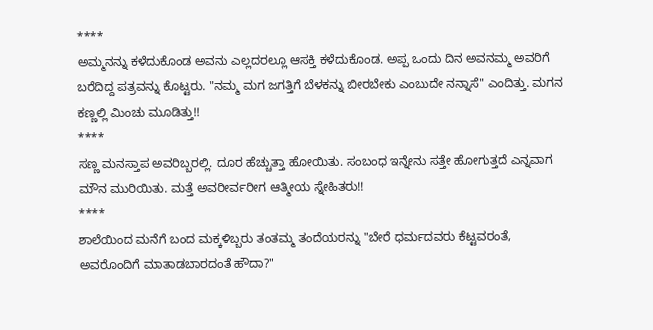****
ಅಮ್ಮನನ್ನು ಕಳೆದುಕೊಂಡ ಅವನು ಎಲ್ಲದರಲ್ಲೂ ಆಸಕ್ತಿ ಕಳೆದುಕೊಂಡ. ಅಪ್ಪ ಒಂದು ದಿನ ಅವನಮ್ಮ ಅವರಿಗೆ ಬರೆದಿದ್ದ ಪತ್ರವನ್ನು ಕೊಟ್ಟರು. "ನಮ್ಮ ಮಗ ಜಗತ್ತಿಗೆ ಬೆಳಕನ್ನು ಬೀರಬೇಕು ಎಂಬುದೇ ನನ್ನಾಸೆ" ಎಂದಿತ್ತು. ಮಗನ ಕಣ್ಣಲ್ಲಿ ಮಿಂಚು ಮೂಡಿತ್ತು!!
****
ಸಣ್ಣ ಮನಸ್ತಾಪ ಅವರಿಬ್ಬರಲ್ಲಿ. ದೂರ ಹೆಚ್ಚುತ್ತಾ ಹೋಯಿತು. ಸಂಬಂಧ ಇನ್ನೇನು ಸತ್ತೇ ಹೋಗುತ್ತದೆ ಎನ್ನವಾಗ ಮೌನ ಮುರಿಯಿತು. ಮತ್ತೆ ಅವರೀರ್ವರೀಗ ಆತ್ಮೀಯ ಸ್ನೇಹಿತರು!!
****
ಶಾಲೆಯಿಂದ ಮನೆಗೆ ಬಂದ ಮಕ್ಕಳಿಬ್ಬರು ತಂತಮ್ಮ ತಂದೆಯರನ್ನು "ಬೇರೆ ಧರ್ಮದವರು ಕೆಟ್ಟವರಂತೆ,  ಅವರೊಂದಿಗೆ ಮಾತಾಡಬಾರದಂತೆ ಹೌದಾ?"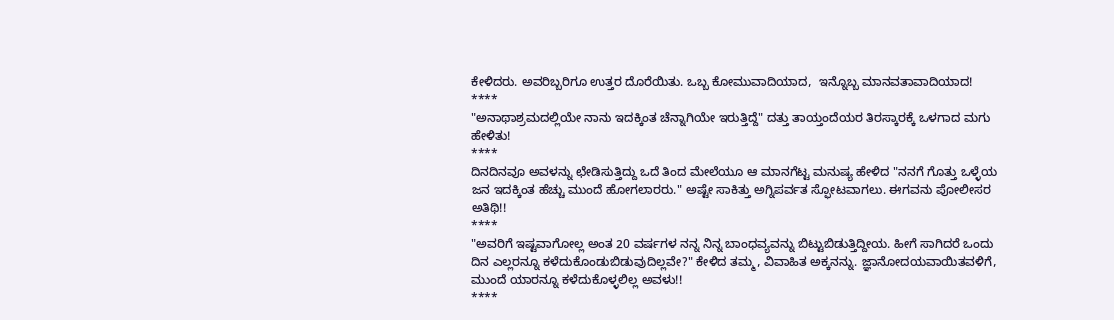ಕೇಳಿದರು. ಅವರಿಬ್ಬರಿಗೂ ಉತ್ತರ ದೊರೆಯಿತು. ಒಬ್ಬ ಕೋಮುವಾದಿಯಾದ,  ಇನ್ನೊಬ್ಬ ಮಾನವತಾವಾದಿಯಾದ!
****
"ಅನಾಥಾಶ್ರಮದಲ್ಲಿಯೇ ನಾನು ಇದಕ್ಕಿಂತ ಚೆನ್ನಾಗಿಯೇ ಇರುತ್ತಿದ್ದೆ" ದತ್ತು ತಾಯ್ತಂದೆಯರ ತಿರಸ್ಕಾರಕ್ಕೆ ಒಳಗಾದ ಮಗು ಹೇಳಿತು!
****
ದಿನದಿನವೂ ಅವಳನ್ನು ಛೇಡಿಸುತ್ತಿದ್ದು ಒದೆ ತಿಂದ ಮೇಲೆಯೂ ಆ ಮಾನಗೆಟ್ಟ ಮನುಷ್ಯ ಹೇಳಿದ "ನನಗೆ ಗೊತ್ತು ಒಳ್ಳೆಯ ಜನ ಇದಕ್ಕಿಂತ ಹೆಚ್ಚು ಮುಂದೆ ಹೋಗಲಾರರು." ಅಷ್ಟೇ ಸಾಕಿತ್ತು ಅಗ್ನಿಪರ್ವತ ಸ್ಫೋಟವಾಗಲು. ಈಗವನು ಪೋಲೀಸರ ಅತಿಥಿ!!
****
"ಅವರಿಗೆ ಇಷ್ಟವಾಗೋಲ್ಲ ಅಂತ 20 ವರ್ಷಗಳ ನನ್ನ ನಿನ್ನ ಬಾಂಧವ್ಯವನ್ನು ಬಿಟ್ಟುಬಿಡುತ್ತಿದ್ದೀಯ. ಹೀಗೆ ಸಾಗಿದರೆ ಒಂದು ದಿನ ಎಲ್ಲರನ್ನೂ ಕಳೆದುಕೊಂಡುಬಿಡುವುದಿಲ್ಲವೇ?" ಕೇಳಿದ ತಮ್ಮ, ವಿವಾಹಿತ ಅಕ್ಕನನ್ನು. ಜ್ಞಾನೋದಯವಾಯಿತವಳಿಗೆ, ಮುಂದೆ ಯಾರನ್ನೂ ಕಳೆದುಕೊಳ್ಳಲಿಲ್ಲ ಅವಳು!!
****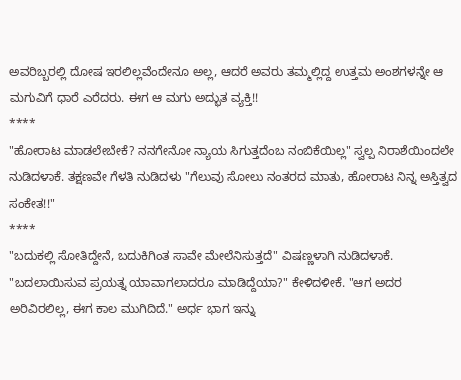ಅವರಿಬ್ಬರಲ್ಲಿ ದೋಷ ಇರಲಿಲ್ಲವೆಂದೇನೂ ಅಲ್ಲ, ಆದರೆ ಅವರು ತಮ್ಮಲ್ಲಿದ್ದ ಉತ್ತಮ ಅಂಶಗಳನ್ನೇ ಆ ಮಗುವಿಗೆ ಧಾರೆ ಎರೆದರು. ಈಗ ಆ ಮಗು ಅದ್ಭುತ ವ್ಯಕ್ತಿ!!
****
"ಹೋರಾಟ ಮಾಡಲೇಬೇಕೆ? ನನಗೇನೋ ನ್ಯಾಯ ಸಿಗುತ್ತದೆಂಬ ನಂಬಿಕೆಯಿಲ್ಲ" ಸ್ವಲ್ಪ ನಿರಾಶೆಯಿಂದಲೇ ನುಡಿದಳಾಕೆ. ತಕ್ಷಣವೇ ಗೆಳತಿ ನುಡಿದಳು "ಗೆಲುವು ಸೋಲು ನಂತರದ ಮಾತು, ಹೋರಾಟ ನಿನ್ನ ಅಸ್ತಿತ್ವದ ಸಂಕೇತ!!"
****
"ಬದುಕಲ್ಲಿ ಸೋತಿದ್ದೇನೆ, ಬದುಕಿಗಿಂತ ಸಾವೇ ಮೇಲೆನಿಸುತ್ತದೆ" ವಿಷಣ್ಣಳಾಗಿ ನುಡಿದಳಾಕೆ. "ಬದಲಾಯಿಸುವ ಪ್ರಯತ್ನ ಯಾವಾಗಲಾದರೂ ಮಾಡಿದ್ದೆಯಾ?" ಕೇಳಿದಳೀಕೆ. "ಆಗ ಅದರ ಅರಿವಿರಲಿಲ್ಲ, ಈಗ ಕಾಲ ಮುಗಿದಿದೆ." ಅರ್ಧ ಭಾಗ ಇನ್ನು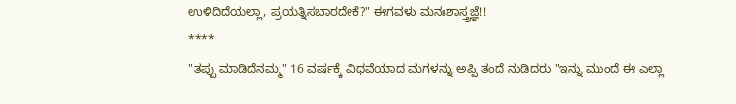ಉಳಿದಿದೆಯಲ್ಲಾ, ಪ್ರಯತ್ನಿಸಬಾರದೇಕೆ?" ಈಗವಳು ಮನಃಶಾಸ್ತ್ರಜ್ಞೆ!!
****
"ತಪ್ಪು ಮಾಡಿದೆನಮ್ಮ" 16 ವರ್ಷಕ್ಕೆ ವಿಧವೆಯಾದ ಮಗಳನ್ನು ಅಪ್ಪಿ ತಂದೆ ನುಡಿದರು "ಇನ್ನು ಮುಂದೆ ಈ ಎಲ್ಲಾ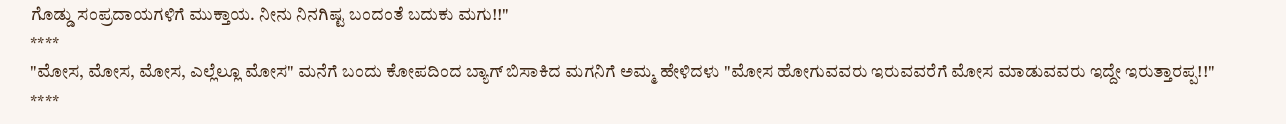ಗೊಡ್ಡು ಸಂಪ್ರದಾಯಗಳಿಗೆ ಮುಕ್ತಾಯ. ನೀನು ನಿನಗಿಷ್ಟ ಬಂದಂತೆ ಬದುಕು ಮಗು!!"
****
"ಮೋಸ, ಮೋಸ, ಮೋಸ, ಎಲ್ಲೆಲ್ಲೂ ಮೋಸ" ಮನೆಗೆ ಬಂದು ಕೋಪದಿಂದ ಬ್ಯಾಗ್ ಬಿಸಾಕಿದ ಮಗನಿಗೆ ಅಮ್ಮ ಹೇಳಿದಳು "ಮೋಸ ಹೋಗುವವರು ಇರುವವರೆಗೆ ಮೋಸ ಮಾಡುವವರು ಇದ್ದೇ ಇರುತ್ತಾರಪ್ಪ!!"
****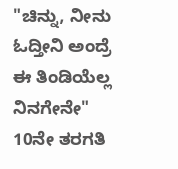"ಚಿನ್ನು, ನೀನು ಓದ್ತೀನಿ ಅಂದ್ರೆ ಈ ತಿಂಡಿಯೆಲ್ಲ ನಿನಗೇನೇ" 10ನೇ ತರಗತಿ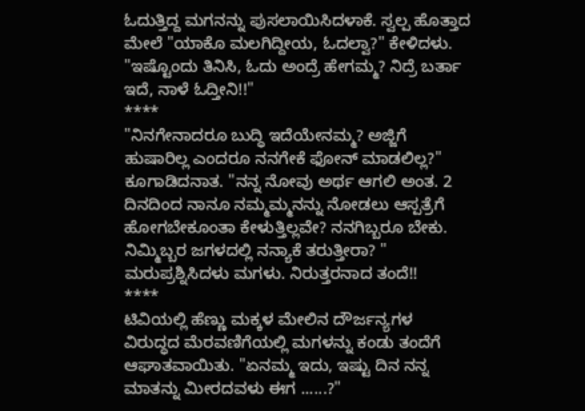ಓದುತ್ತಿದ್ದ ಮಗನನ್ನು ಪುಸಲಾಯಿಸಿದಳಾಕೆ. ಸ್ವಲ್ಪ ಹೊತ್ತಾದ ಮೇಲೆ "ಯಾಕೊ ಮಲಗಿದ್ದೀಯ, ಓದಲ್ವಾ?" ಕೇಳಿದಳು. "ಇಷ್ಟೊಂದು ತಿನಿಸಿ, ಓದು ಅಂದ್ರೆ ಹೇಗಮ್ಮ? ನಿದ್ರೆ ಬರ್ತಾ ಇದೆ, ನಾಳೆ ಓದ್ತೀನಿ!!"
****
"ನಿನಗೇನಾದರೂ ಬುದ್ಧಿ ಇದೆಯೇನಮ್ಮ? ಅಜ್ಜಿಗೆ ಹುಷಾರಿಲ್ಲ ಎಂದರೂ ನನಗೇಕೆ ಫೋನ್ ಮಾಡಲಿಲ್ಲ?" ಕೂಗಾಡಿದನಾತ. "ನನ್ನ ನೋವು ಅರ್ಥ ಆಗಲಿ ಅಂತ. 2 ದಿನದಿಂದ ನಾನೂ ನಮ್ಮಮ್ಮನನ್ನು ನೋಡಲು ಆಸ್ಪತ್ರೆಗೆ ಹೋಗಬೇಕೂಂತಾ ಕೇಳುತ್ತಿಲ್ಲವೇ? ನನಗಿಬ್ಬರೂ ಬೇಕು. ನಿಮ್ಮಿಬ್ಬರ ಜಗಳದಲ್ಲಿ ನನ್ಯಾಕೆ ತರುತ್ತೀರಾ? " ಮರುಪ್ರಶ್ನಿಸಿದಳು ಮಗಳು. ನಿರುತ್ತರನಾದ ತಂದೆ!!
****
ಟಿವಿಯಲ್ಲಿ ಹೆಣ್ಣು ಮಕ್ಕಳ ಮೇಲಿನ ದೌರ್ಜನ್ಯಗಳ ವಿರುದ್ಧದ ಮೆರವಣಿಗೆಯಲ್ಲಿ ಮಗಳನ್ನು ಕಂಡು ತಂದೆಗೆ ಆಘಾತವಾಯಿತು. "ಏನಮ್ಮ ಇದು, ಇಷ್ಟು ದಿನ ನನ್ನ ಮಾತನ್ನು ಮೀರದವಳು ಈಗ ......?"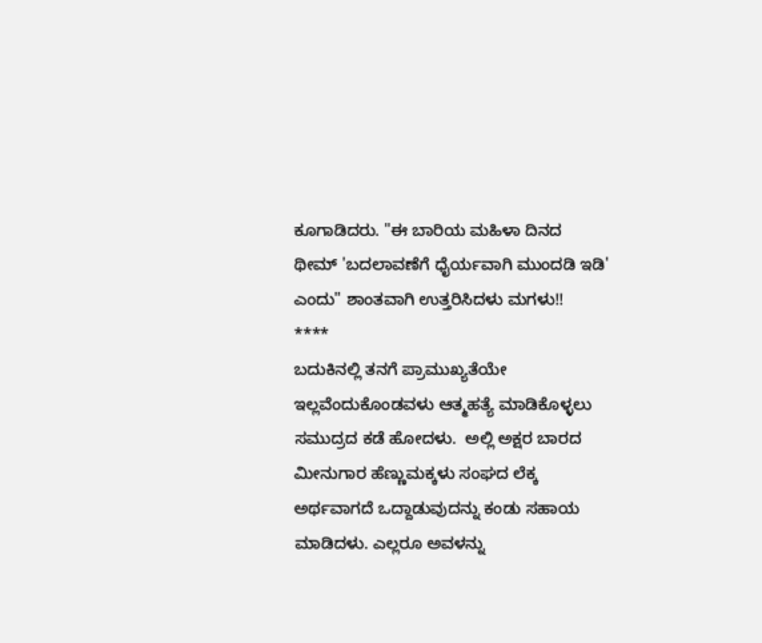ಕೂಗಾಡಿದರು. "ಈ ಬಾರಿಯ ಮಹಿಳಾ ದಿನದ ಥೀಮ್ 'ಬದಲಾವಣೆಗೆ ಧೈರ್ಯವಾಗಿ ಮುಂದಡಿ ಇಡಿ' ಎಂದು" ಶಾಂತವಾಗಿ ಉತ್ತರಿಸಿದಳು ಮಗಳು!!
****
ಬದುಕಿನಲ್ಲಿ ತನಗೆ ಪ್ರಾಮುಖ್ಯತೆಯೇ ಇಲ್ಲವೆಂದುಕೊಂಡವಳು ಆತ್ಮಹತ್ಯೆ ಮಾಡಿಕೊಳ್ಳಲು ಸಮುದ್ರದ ಕಡೆ ಹೋದಳು.  ಅಲ್ಲಿ ಅಕ್ಷರ ಬಾರದ ಮೀನುಗಾರ ಹೆಣ್ಣುಮಕ್ಕಳು ಸಂಘದ ಲೆಕ್ಕ ಅರ್ಥವಾಗದೆ ಒದ್ದಾಡುವುದನ್ನು ಕಂಡು ಸಹಾಯ ಮಾಡಿದಳು. ಎಲ್ಲರೂ ಅವಳನ್ನು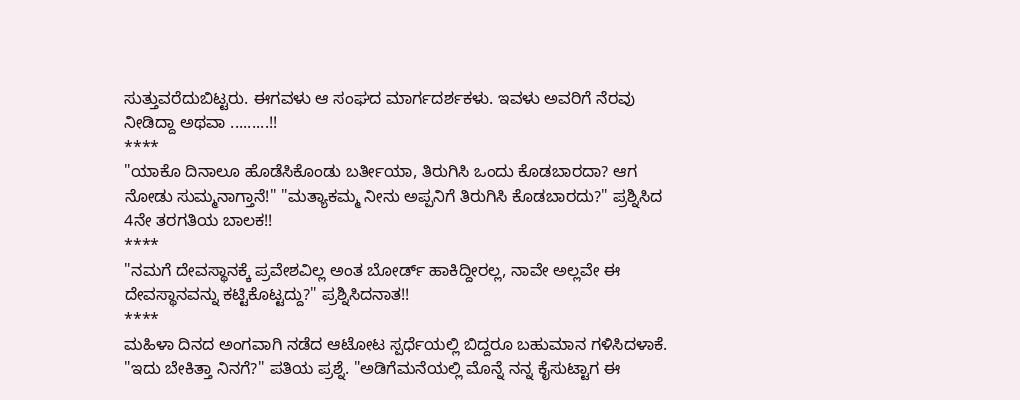ಸುತ್ತುವರೆದುಬಿಟ್ಟರು. ಈಗವಳು ಆ ಸಂಘದ ಮಾರ್ಗದರ್ಶಕಳು. ಇವಳು ಅವರಿಗೆ ನೆರವು ನೀಡಿದ್ದಾ ಅಥವಾ .........!!
****
"ಯಾಕೊ ದಿನಾಲೂ ಹೊಡೆಸಿಕೊಂಡು ಬರ್ತೀಯಾ, ತಿರುಗಿಸಿ ಒಂದು ಕೊಡಬಾರದಾ? ಆಗ ನೋಡು ಸುಮ್ಮನಾಗ್ತಾನೆ!" "ಮತ್ಯಾಕಮ್ಮ ನೀನು ಅಪ್ಪನಿಗೆ ತಿರುಗಿಸಿ ಕೊಡಬಾರದು?" ಪ್ರಶ್ನಿಸಿದ 4ನೇ ತರಗತಿಯ ಬಾಲಕ!!
****
"ನಮಗೆ ದೇವಸ್ಥಾನಕ್ಕೆ ಪ್ರವೇಶವಿಲ್ಲ ಅಂತ ಬೋರ್ಡ್ ಹಾಕಿದ್ದೀರಲ್ಲ, ನಾವೇ ಅಲ್ಲವೇ ಈ ದೇವಸ್ಥಾನವನ್ನು ಕಟ್ಟಿಕೊಟ್ಟದ್ದು?" ಪ್ರಶ್ನಿಸಿದನಾತ!!
****
ಮಹಿಳಾ ದಿನದ ಅಂಗವಾಗಿ ನಡೆದ ಆಟೋಟ ಸ್ಪರ್ಧೆಯಲ್ಲಿ ಬಿದ್ದರೂ ಬಹುಮಾನ ಗಳಿಸಿದಳಾಕೆ. "ಇದು ಬೇಕಿತ್ತಾ ನಿನಗೆ?" ಪತಿಯ ಪ್ರಶ್ನೆ. "ಅಡಿಗೆಮನೆಯಲ್ಲಿ ಮೊನ್ನೆ ನನ್ನ ಕೈಸುಟ್ಟಾಗ ಈ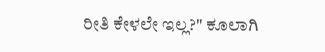ರೀತಿ ಕೇಳಲೇ ಇಲ್ಲ?" ಕೂಲಾಗಿ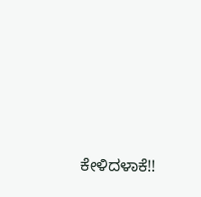ಕೇಳಿದಳಾಕೆ!!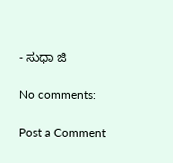- ಸುಧಾ ಜಿ

No comments:

Post a Comment